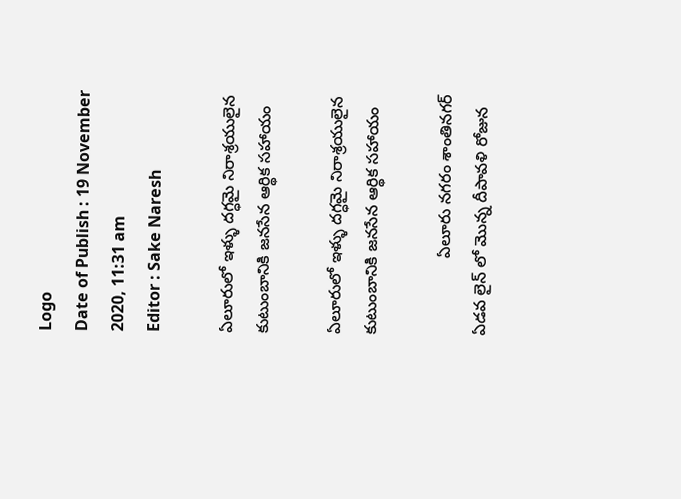Logo
Date of Publish : 19 November 2020, 11:31 am
Editor : Sake Naresh

ఏలూరులో ఇళ్ళు దగ్ధమై నిరాశ్రయులైన కుటుంబానికి జనసేన ఆర్థిక సహాయం

ఏలూరులో ఇళ్ళు దగ్ధమై నిరాశ్రయులైన కుటుంబానికి జనసేన ఆర్థిక సహాయం

                 ఏలూరు నగరం శాంతినగర్ ఏడవ లైన్ లో మొన్న దీపావళి రోజున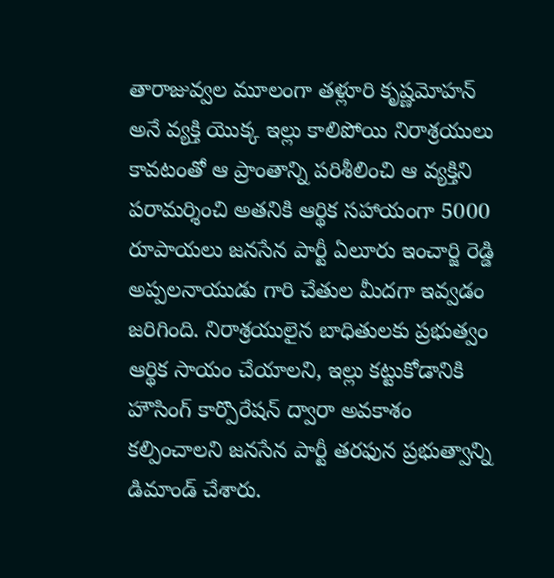తారాజువ్వల మూలంగా తళ్లూరి కృష్ణమోహన్ అనే వ్యక్తి యొక్క ఇల్లు కాలిపోయి నిరాశ్రయులు కావటంతో ఆ ప్రాంతాన్ని పరిశీలించి ఆ వ్యక్తిని పరామర్శించి అతనికి ఆర్థిక సహాయంగా 5000 రూపాయలు జనసేన పార్టీ ఏలూరు ఇంచార్జి రెడ్డి అప్పలనాయుడు గారి చేతుల మీదగా ఇవ్వడం జరిగింది. నిరాశ్రయులైన బాధితులకు ప్రభుత్వం ఆర్థిక సాయం చేయాలని, ఇల్లు కట్టుకోడానికి హౌసింగ్ కార్పొరేషన్ ద్వారా అవకాశం కల్పించాలని జనసేన పార్టీ తరఫున ప్రభుత్వాన్ని డిమాండ్ చేశారు.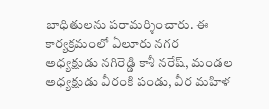బాధితులను పరామర్శించారు. ఈ కార్యక్రమంలో ఏలూరు నగర అధ్యక్షుడు నగిరెడ్డి కాశీ నరేష్, మండల అధ్యక్షుడు వీరంకి పండు, వీర మహిళ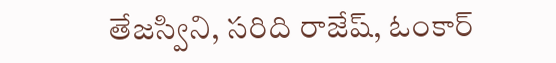తేజస్విని, సరిది రాజేష్, ఓంకార్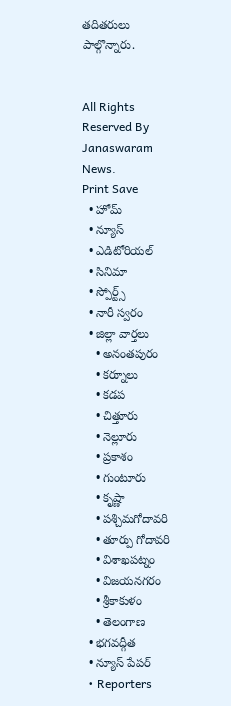తదితరులు పాల్గొన్నారు.


All Rights Reserved By Janaswaram News.
Print Save
  • హోమ్
  • న్యూస్
  • ఎడిటోరియల్
  • సినిమా
  • స్పోర్ట్స్
  • నారీ స్వరం
  • జిల్లా వార్తలు
    • అనంతపురం
    • కర్నూలు
    • కడప
    • చిత్తూరు
    • నెల్లూరు
    • ప్రకాశం
    • గుంటూరు
    • కృష్ణా
    • పశ్చిమగోదావరి
    • తూర్పు గోదావరి
    • విశాఖపట్నం
    • విజయనగరం
    • శ్రీకాకుళం
    • తెలంగాణ
  • భగవద్గీత
  • న్యూస్ పేపర్
  • Reporters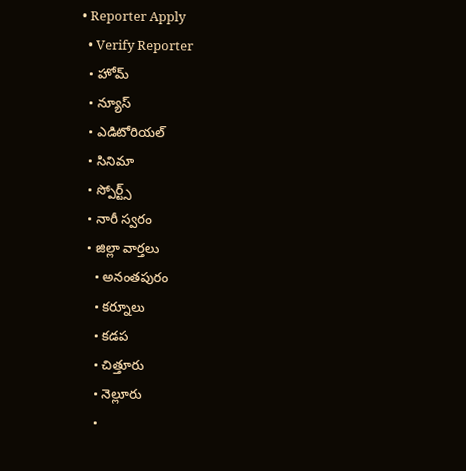• Reporter Apply
  • Verify Reporter
  • హోమ్
  • న్యూస్
  • ఎడిటోరియల్
  • సినిమా
  • స్పోర్ట్స్
  • నారీ స్వరం
  • జిల్లా వార్తలు
    • అనంతపురం
    • కర్నూలు
    • కడప
    • చిత్తూరు
    • నెల్లూరు
    •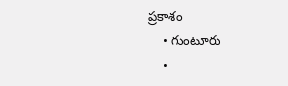ప్రకాశం
    • గుంటూరు
    •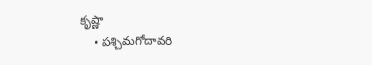కృష్ణా
    • పశ్చిమగోదావరి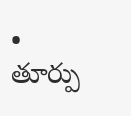• తూర్పు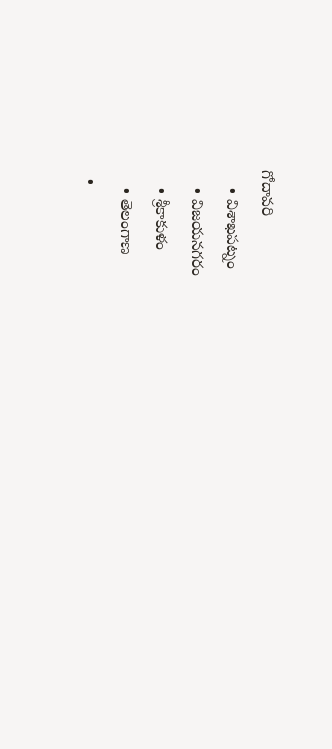గోదావరి
    • విశాఖపట్నం
    • విజయనగరం
    • శ్రీకాకుళం
    • తెలంగాణ
  •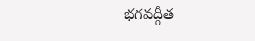భగవద్గీత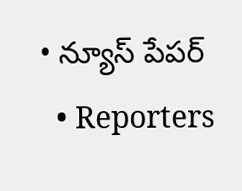• న్యూస్ పేపర్
  • Reporters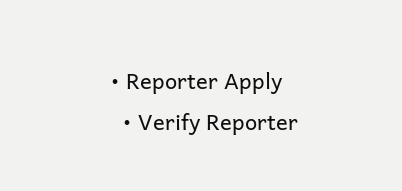• Reporter Apply
  • Verify Reporter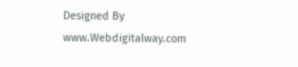Designed By www.Webdigitalway.com